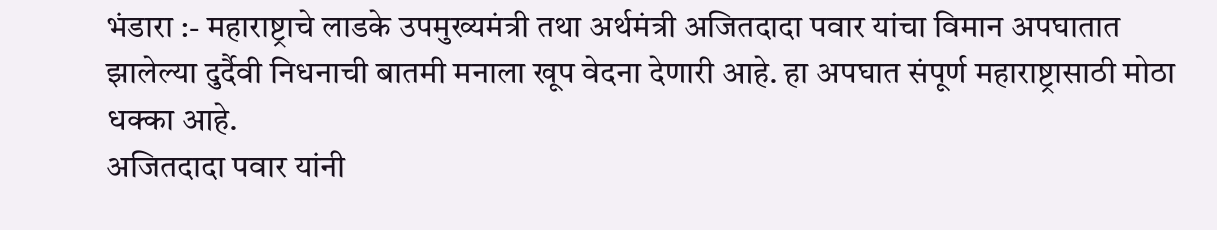भंडारा :- महाराष्ट्राचे लाडके उपमुख्यमंत्री तथा अर्थमंत्री अजितदादा पवार यांचा विमान अपघातात झालेल्या दुर्दैवी निधनाची बातमी मनाला खूप वेदना देणारी आहे. हा अपघात संपूर्ण महाराष्ट्रासाठी मोठा धक्का आहे.
अजितदादा पवार यांनी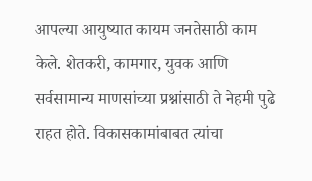आपल्या आयुष्यात कायम जनतेसाठी काम केले. शेतकरी, कामगार, युवक आणि सर्वसामान्य माणसांच्या प्रश्नांसाठी ते नेहमी पुढे राहत होते. विकासकामांबाबत त्यांचा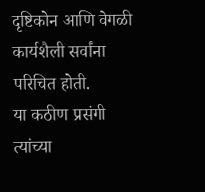दृष्टिकोन आणि वेगळी कार्यशैली सर्वांना परिचित होती.
या कठीण प्रसंगी त्यांच्या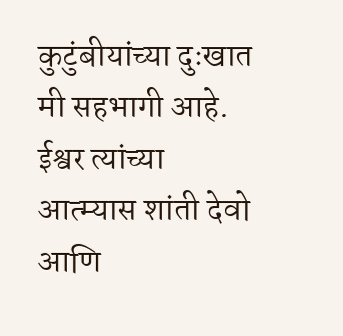कुटुंबीयांच्या दुःखात मी सहभागी आहे. ईश्वर त्यांच्या आत्म्यास शांती देवो आणि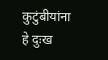कुटुंबीयांना हे दुःख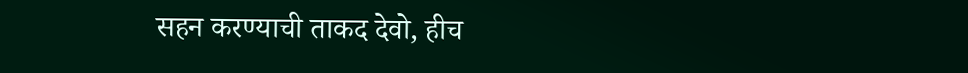सहन करण्याची ताकद देवो, हीच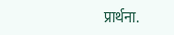प्रार्थना.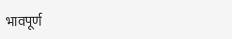भावपूर्ण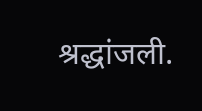श्रद्धांजली.